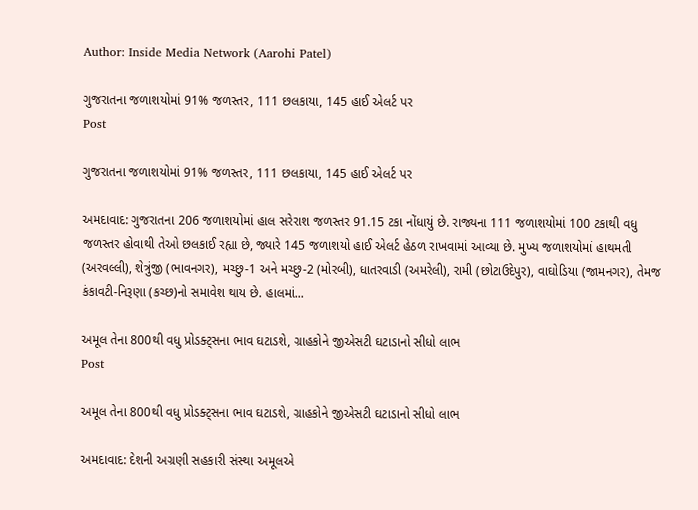Author: Inside Media Network (Aarohi Patel)

ગુજરાતના જળાશયોમાં 91% જળસ્તર, 111 છલકાયા, 145 હાઈ એલર્ટ પર
Post

ગુજરાતના જળાશયોમાં 91% જળસ્તર, 111 છલકાયા, 145 હાઈ એલર્ટ પર

અમદાવાદ: ગુજરાતના 206 જળાશયોમાં હાલ સરેરાશ જળસ્તર 91.15 ટકા નોંધાયું છે. રાજ્યના 111 જળાશયોમાં 100 ટકાથી વધુ જળસ્તર હોવાથી તેઓ છલકાઈ રહ્યા છે, જ્યારે 145 જળાશયો હાઈ એલર્ટ હેઠળ રાખવામાં આવ્યા છે. મુખ્ય જળાશયોમાં હાથમતી (અરવલ્લી), શેત્રુંજી (ભાવનગર), મચ્છુ-1 અને મચ્છુ-2 (મોરબી), ધાતરવાડી (અમરેલી), રામી (છોટાઉદેપુર), વાઘોડિયા (જામનગર), તેમજ કંકાવટી-નિરૂણા (કચ્છ)નો સમાવેશ થાય છે. હાલમાં...

અમૂલ તેના 800થી વધુ પ્રોડક્ટ્સના ભાવ ઘટાડશે, ગ્રાહકોને જીએસટી ઘટાડાનો સીધો લાભ
Post

અમૂલ તેના 800થી વધુ પ્રોડક્ટ્સના ભાવ ઘટાડશે, ગ્રાહકોને જીએસટી ઘટાડાનો સીધો લાભ

અમદાવાદ: દેશની અગ્રણી સહકારી સંસ્થા અમૂલએ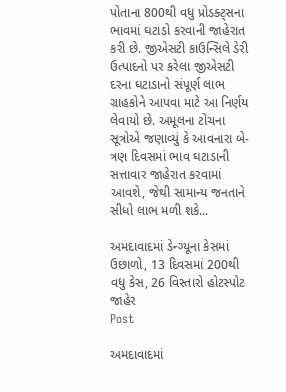પોતાના 800થી વધુ પ્રોડક્ટ્સના ભાવમાં ઘટાડો કરવાની જાહેરાત કરી છે. જીએસટી કાઉન્સિલે ડેરી ઉત્પાદનો પર કરેલા જીએસટી દરના ઘટાડાનો સંપૂર્ણ લાભ ગ્રાહકોને આપવા માટે આ નિર્ણય લેવાયો છે. અમૂલના ટોચના સૂત્રોએ જણાવ્યું કે આવનારા બે-ત્રણ દિવસમાં ભાવ ઘટાડાની સત્તાવાર જાહેરાત કરવામાં આવશે, જેથી સામાન્ય જનતાને સીધો લાભ મળી શકે...

અમદાવાદમાં ડેન્ગ્યૂના કેસમાં ઉછાળો, 13 દિવસમાં 200થી વધુ કેસ, 26 વિસ્તારો હોટસ્પોટ જાહેર
Post

અમદાવાદમાં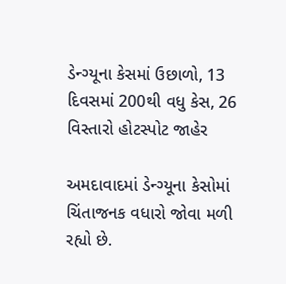ડેન્ગ્યૂના કેસમાં ઉછાળો, 13 દિવસમાં 200થી વધુ કેસ, 26 વિસ્તારો હોટસ્પોટ જાહેર

અમદાવાદમાં ડેન્ગ્યૂના કેસોમાં ચિંતાજનક વધારો જોવા મળી રહ્યો છે.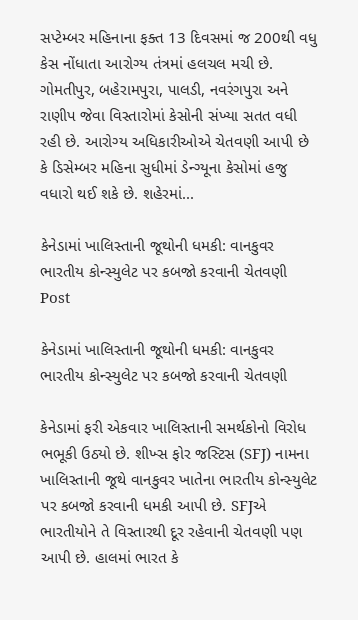સપ્ટેમ્બર મહિનાના ફક્ત 13 દિવસમાં જ 200થી વધુ કેસ નોંધાતા આરોગ્ય તંત્રમાં હલચલ મચી છે. ગોમતીપુર, બહેરામપુરા, પાલડી, નવરંગપુરા અને રાણીપ જેવા વિસ્તારોમાં કેસોની સંખ્યા સતત વધી રહી છે. આરોગ્ય અધિકારીઓએ ચેતવણી આપી છે કે ડિસેમ્બર મહિના સુધીમાં ડેન્ગ્યૂના કેસોમાં હજુ વધારો થઈ શકે છે. શહેરમાં...

કેનેડામાં ખાલિસ્તાની જૂથોની ધમકી: વાનકુવર ભારતીય કોન્સ્યુલેટ પર કબજો કરવાની ચેતવણી
Post

કેનેડામાં ખાલિસ્તાની જૂથોની ધમકી: વાનકુવર ભારતીય કોન્સ્યુલેટ પર કબજો કરવાની ચેતવણી

કેનેડામાં ફરી એકવાર ખાલિસ્તાની સમર્થકોનો વિરોધ ભભૂકી ઉઠ્યો છે. શીખ્સ ફોર જસ્ટિસ (SFJ) નામના ખાલિસ્તાની જૂથે વાનકુવર ખાતેના ભારતીય કોન્સ્યુલેટ પર કબજો કરવાની ધમકી આપી છે. SFJએ ભારતીયોને તે વિસ્તારથી દૂર રહેવાની ચેતવણી પણ આપી છે. હાલમાં ભારત કે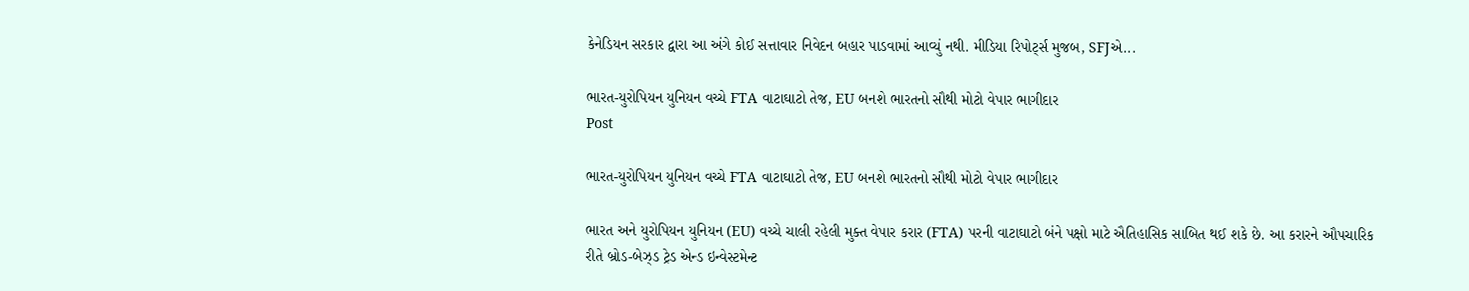કેનેડિયન સરકાર દ્વારા આ અંગે કોઈ સત્તાવાર નિવેદન બહાર પાડવામાં આવ્યું નથી. મીડિયા રિપોર્ટ્સ મુજબ, SFJએ...

ભારત-યુરોપિયન યુનિયન વચ્ચે FTA વાટાઘાટો તેજ, EU બનશે ભારતનો સૌથી મોટો વેપાર ભાગીદાર
Post

ભારત-યુરોપિયન યુનિયન વચ્ચે FTA વાટાઘાટો તેજ, EU બનશે ભારતનો સૌથી મોટો વેપાર ભાગીદાર

ભારત અને યુરોપિયન યુનિયન (EU) વચ્ચે ચાલી રહેલી મુક્ત વેપાર કરાર (FTA) પરની વાટાઘાટો બંને પક્ષો માટે ઐતિહાસિક સાબિત થઈ શકે છે. આ કરારને ઔપચારિક રીતે બ્રોડ-બેઝ્ડ ટ્રેડ એન્ડ ઇન્વેસ્ટમેન્ટ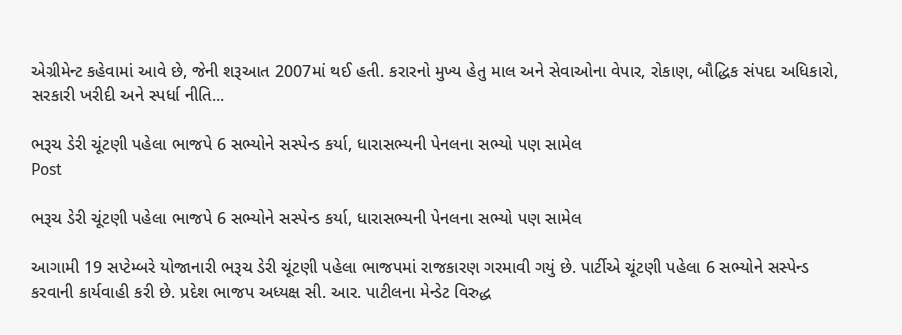એગ્રીમેન્ટ કહેવામાં આવે છે, જેની શરૂઆત 2007માં થઈ હતી. કરારનો મુખ્ય હેતુ માલ અને સેવાઓના વેપાર, રોકાણ, બૌદ્ધિક સંપદા અધિકારો, સરકારી ખરીદી અને સ્પર્ધા નીતિ...

ભરૂચ ડેરી ચૂંટણી પહેલા ભાજપે 6 સભ્યોને સસ્પેન્ડ કર્યા, ધારાસભ્યની પેનલના સભ્યો પણ સામેલ
Post

ભરૂચ ડેરી ચૂંટણી પહેલા ભાજપે 6 સભ્યોને સસ્પેન્ડ કર્યા, ધારાસભ્યની પેનલના સભ્યો પણ સામેલ

આગામી 19 સપ્ટેમ્બરે યોજાનારી ભરૂચ ડેરી ચૂંટણી પહેલા ભાજપમાં રાજકારણ ગરમાવી ગયું છે. પાર્ટીએ ચૂંટણી પહેલા 6 સભ્યોને સસ્પેન્ડ કરવાની કાર્યવાહી કરી છે. પ્રદેશ ભાજપ અધ્યક્ષ સી. આર. પાટીલના મેન્ડેટ વિરુદ્ધ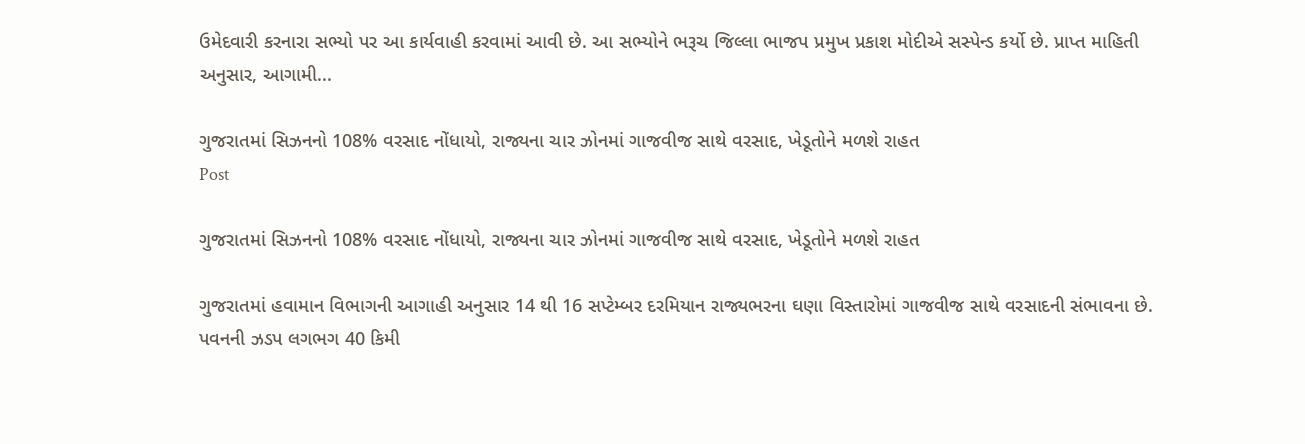ઉમેદવારી કરનારા સભ્યો પર આ કાર્યવાહી કરવામાં આવી છે. આ સભ્યોને ભરૂચ જિલ્લા ભાજપ પ્રમુખ પ્રકાશ મોદીએ સસ્પેન્ડ કર્યો છે. પ્રાપ્ત માહિતી અનુસાર, આગામી...

ગુજરાતમાં સિઝનનો 108% વરસાદ નોંધાયો, રાજ્યના ચાર ઝોનમાં ગાજવીજ સાથે વરસાદ, ખેડૂતોને મળશે રાહત
Post

ગુજરાતમાં સિઝનનો 108% વરસાદ નોંધાયો, રાજ્યના ચાર ઝોનમાં ગાજવીજ સાથે વરસાદ, ખેડૂતોને મળશે રાહત

ગુજરાતમાં હવામાન વિભાગની આગાહી અનુસાર 14 થી 16 સપ્ટેમ્બર દરમિયાન રાજ્યભરના ઘણા વિસ્તારોમાં ગાજવીજ સાથે વરસાદની સંભાવના છે. પવનની ઝડપ લગભગ 40 કિમી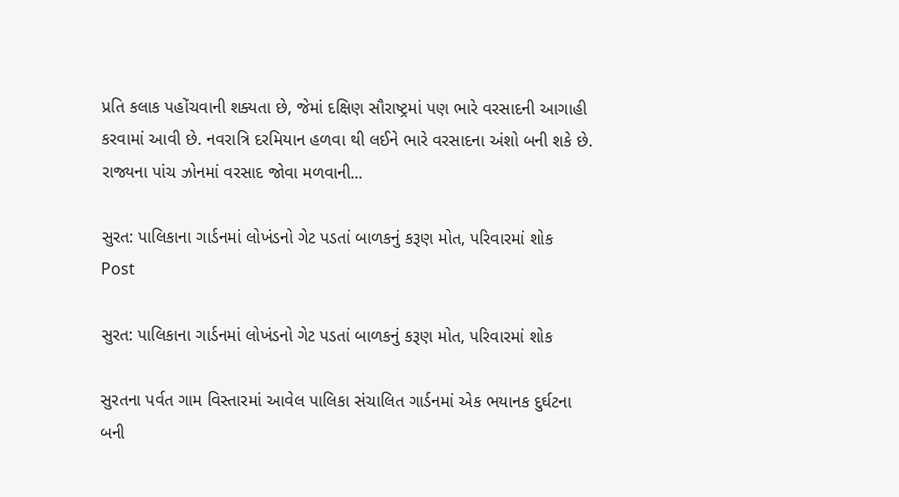પ્રતિ કલાક પહોંચવાની શક્યતા છે, જેમાં દક્ષિણ સૌરાષ્ટ્રમાં પણ ભારે વરસાદની આગાહી કરવામાં આવી છે. નવરાત્રિ દરમિયાન હળવા થી લઈને ભારે વરસાદના અંશો બની શકે છે. રાજ્યના પાંચ ઝોનમાં વરસાદ જોવા મળવાની...

સુરત: પાલિકાના ગાર્ડનમાં લોખંડનો ગેટ પડતાં બાળકનું કરૂણ મોત, પરિવારમાં શોક
Post

સુરત: પાલિકાના ગાર્ડનમાં લોખંડનો ગેટ પડતાં બાળકનું કરૂણ મોત, પરિવારમાં શોક

સુરતના પર્વત ગામ વિસ્તારમાં આવેલ પાલિકા સંચાલિત ગાર્ડનમાં એક ભયાનક દુર્ઘટના બની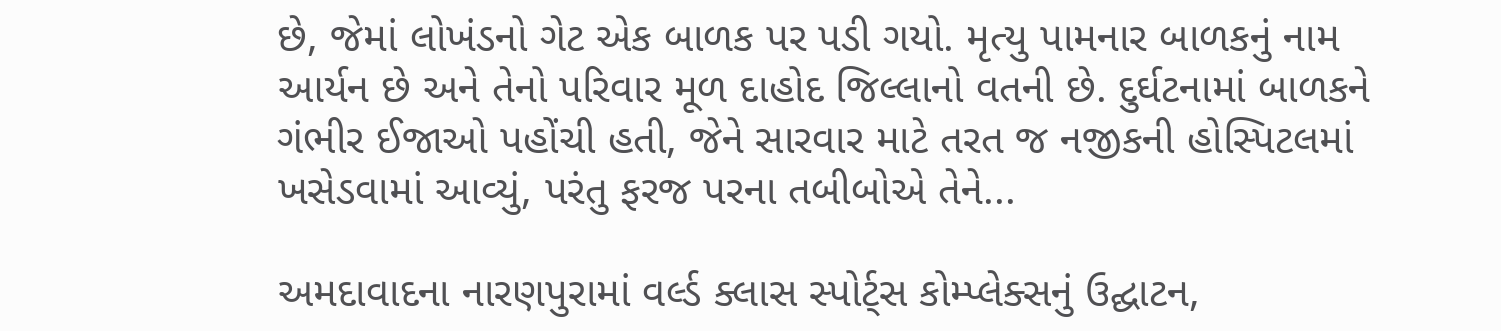છે, જેમાં લોખંડનો ગેટ એક બાળક પર પડી ગયો. મૃત્યુ પામનાર બાળકનું નામ આર્યન છે અને તેનો પરિવાર મૂળ દાહોદ જિલ્લાનો વતની છે. દુર્ઘટનામાં બાળકને ગંભીર ઈજાઓ પહોંચી હતી, જેને સારવાર માટે તરત જ નજીકની હોસ્પિટલમાં ખસેડવામાં આવ્યું, પરંતુ ફરજ પરના તબીબોએ તેને...

અમદાવાદના નારણપુરામાં વર્લ્ડ ક્લાસ સ્પોર્ટ્સ કોમ્પ્લેક્સનું ઉદ્ઘાટન,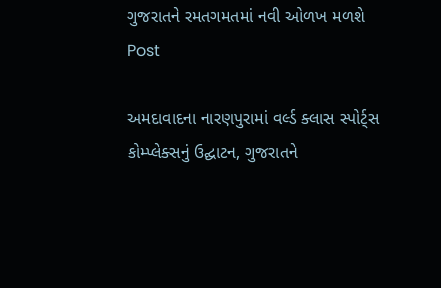ગુજરાતને રમતગમતમાં નવી ઓળખ મળશે
Post

અમદાવાદના નારણપુરામાં વર્લ્ડ ક્લાસ સ્પોર્ટ્સ કોમ્પ્લેક્સનું ઉદ્ઘાટન, ગુજરાતને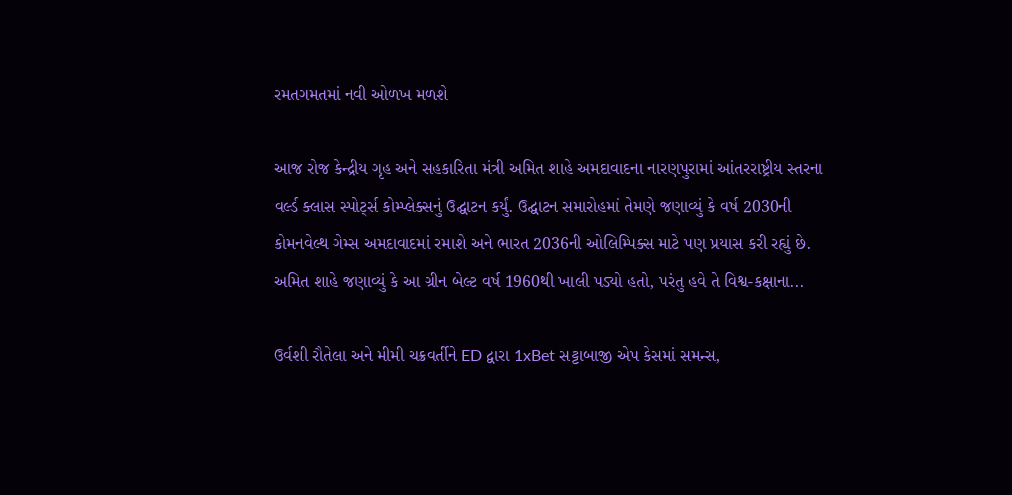રમતગમતમાં નવી ઓળખ મળશે

આજ રોજ કેન્દ્રીય ગૃહ અને સહકારિતા મંત્રી અમિત શાહે અમદાવાદના નારણપુરામાં આંતરરાષ્ટ્રીય સ્તરના વર્લ્ડ ક્લાસ સ્પોર્ટ્સ કોમ્પ્લેક્સનું ઉદ્ઘાટન કર્યું. ઉદ્ઘાટન સમારોહમાં તેમણે જણાવ્યું કે વર્ષ 2030ની કોમનવેલ્થ ગેમ્સ અમદાવાદમાં રમાશે અને ભારત 2036ની ઓલિમ્પિક્સ માટે પણ પ્રયાસ કરી રહ્યું છે. અમિત શાહે જણાવ્યું કે આ ગ્રીન બેલ્ટ વર્ષ 1960થી ખાલી પડ્યો હતો, પરંતુ હવે તે વિશ્વ-કક્ષાના...

ઉર્વશી રૌતેલા અને મીમી ચક્રવર્તીને ED દ્વારા 1xBet સટ્ટાબાજી એપ કેસમાં સમન્સ,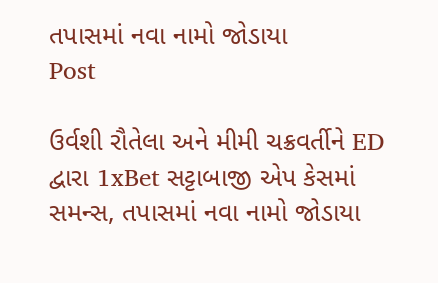તપાસમાં નવા નામો જોડાયા
Post

ઉર્વશી રૌતેલા અને મીમી ચક્રવર્તીને ED દ્વારા 1xBet સટ્ટાબાજી એપ કેસમાં સમન્સ, તપાસમાં નવા નામો જોડાયા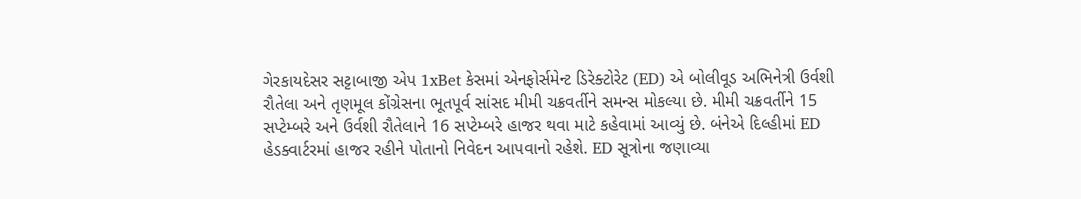ગેરકાયદેસર સટ્ટાબાજી એપ 1xBet કેસમાં એનફોર્સમેન્ટ ડિરેક્ટોરેટ (ED) એ બોલીવૂડ અભિનેત્રી ઉર્વશી રૌતેલા અને તૃણમૂલ કોંગ્રેસના ભૂતપૂર્વ સાંસદ મીમી ચક્રવર્તીને સમન્સ મોકલ્યા છે. મીમી ચક્રવર્તીને 15 સપ્ટેમ્બરે અને ઉર્વશી રૌતેલાને 16 સપ્ટેમ્બરે હાજર થવા માટે કહેવામાં આવ્યું છે. બંનેએ દિલ્હીમાં ED હેડક્વાર્ટરમાં હાજર રહીને પોતાનો નિવેદન આપવાનો રહેશે. ED સૂત્રોના જણાવ્યા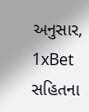અનુસાર, 1xBet સહિતના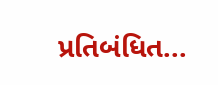પ્રતિબંધિત...